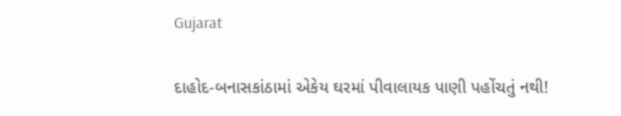Gujarat

દાહોદ-બનાસકાંઠામાં એકેય ઘરમાં પીવાલાયક પાણી પહોંચતું નથી!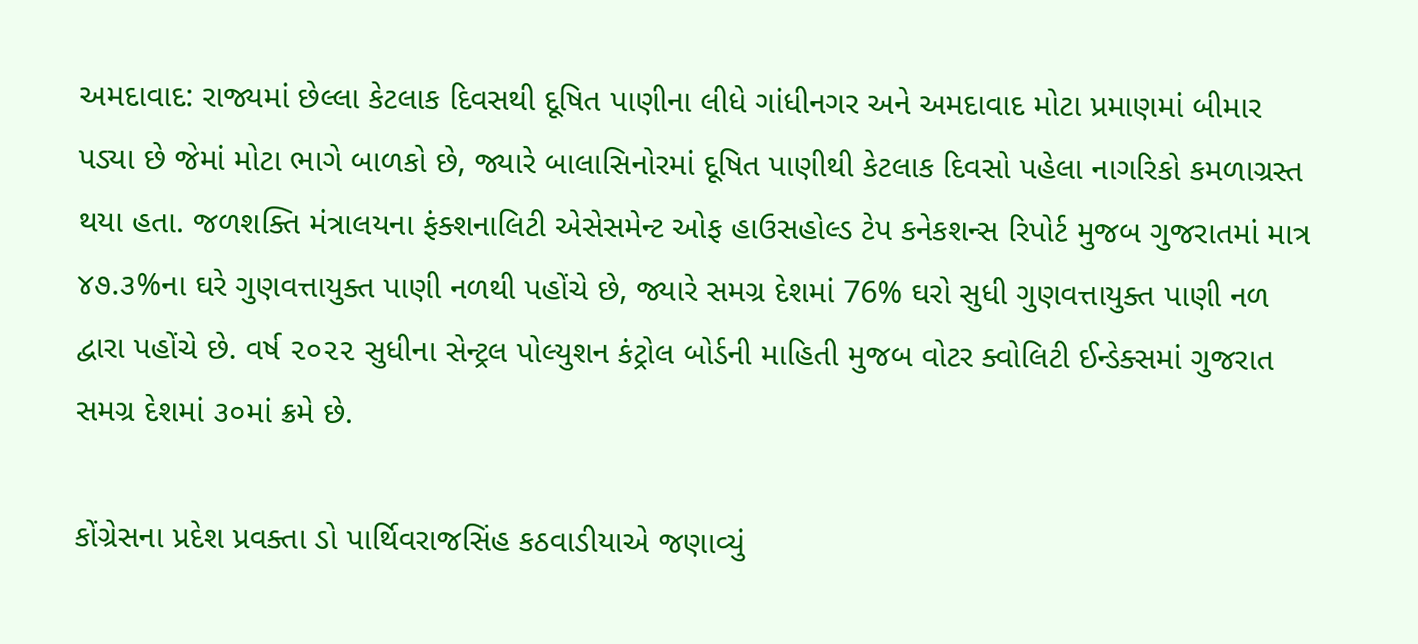અમદાવાદ: રાજ્યમાં છેલ્લા કેટલાક દિવસથી દૂષિત પાણીના લીધે ગાંધીનગર અને અમદાવાદ મોટા પ્રમાણમાં બીમાર પડ્યા છે જેમાં મોટા ભાગે બાળકો છે, જ્યારે બાલાસિનોરમાં દૂષિત પાણીથી કેટલાક દિવસો પહેલા નાગરિકો કમળાગ્રસ્ત થયા હતા. જળશક્તિ મંત્રાલયના ફંક્શનાલિટી એસેસમેન્ટ ઓફ હાઉસહોલ્ડ ટેપ કનેકશન્સ રિપોર્ટ મુજબ ગુજરાતમાં માત્ર ૪૭.૩%ના ઘરે ગુણવત્તાયુક્ત પાણી નળથી પહોંચે છે, જ્યારે સમગ્ર દેશમાં 76% ઘરો સુધી ગુણવત્તાયુક્ત પાણી નળ દ્વારા પહોંચે છે. વર્ષ ૨૦૨૨ સુધીના સેન્ટ્રલ પોલ્યુશન કંટ્રોલ બોર્ડની માહિતી મુજબ વોટર ક્વોલિટી ઈન્ડેક્સમાં ગુજરાત સમગ્ર દેશમાં ૩૦માં ક્રમે છે.

કોંગ્રેસના પ્રદેશ પ્રવક્તા ડો પાર્થિવરાજસિંહ કઠવાડીયાએ જણાવ્યું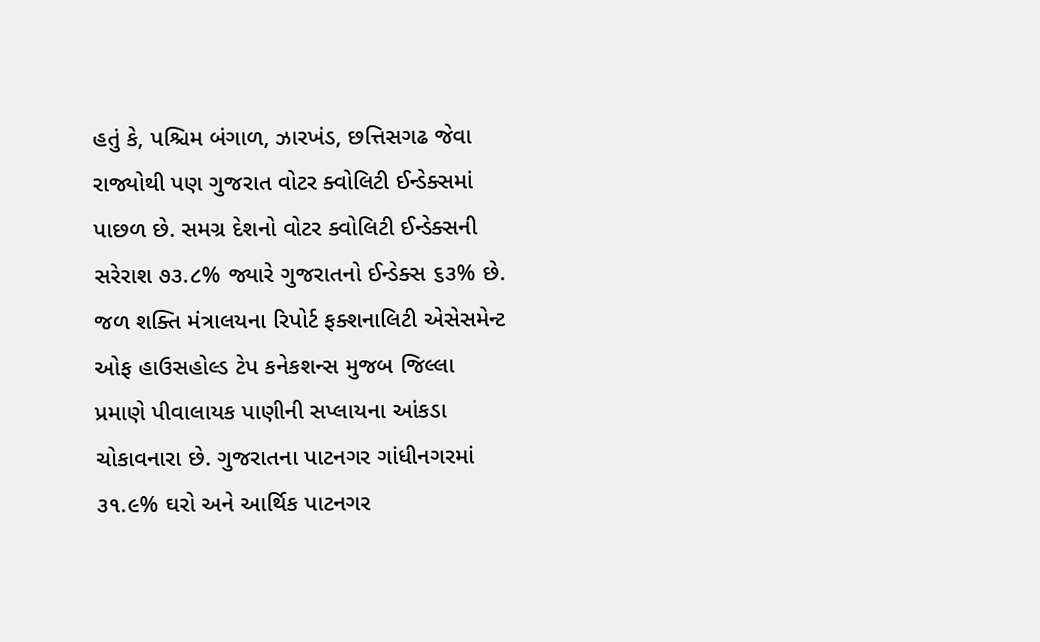હતું કે, પશ્ચિમ બંગાળ, ઝારખંડ, છત્તિસગઢ જેવા રાજ્યોથી પણ ગુજરાત વોટર ક્વોલિટી ઈન્ડેક્સમાં પાછળ છે. સમગ્ર દેશનો વોટર ક્વોલિટી ઈન્ડેક્સની સરેરાશ ૭૩.૮% જ્યારે ગુજરાતનો ઈન્ડેક્સ ૬૩% છે. જળ શક્તિ મંત્રાલયના રિપોર્ટ ફક્શનાલિટી એસેસમેન્ટ ઓફ હાઉસહોલ્ડ ટેપ કનેકશન્સ મુજબ જિલ્લા પ્રમાણે પીવાલાયક પાણીની સપ્લાયના આંકડા ચોકાવનારા છે. ગુજરાતના પાટનગર ગાંધીનગરમાં ૩૧.૯% ઘરો અને આર્થિક પાટનગર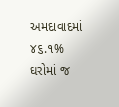અમદાવાદમાં ૪૬.૧% ઘરોમાં જ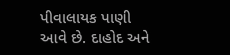પીવાલાયક પાણી આવે છે. દાહોદ અને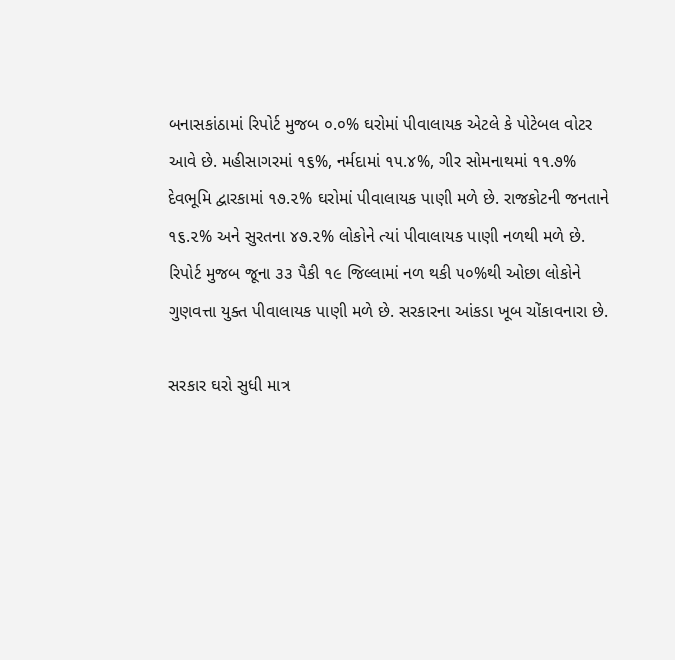બનાસકાંઠામાં રિપોર્ટ મુજબ ૦.૦% ઘરોમાં પીવાલાયક એટલે કે પોટેબલ વોટર આવે છે. મહીસાગરમાં ૧૬%, નર્મદામાં ૧૫.૪%, ગીર સોમનાથમાં ૧૧.૭% દેવભૂમિ દ્વારકામાં ૧૭.૨% ઘરોમાં પીવાલાયક પાણી મળે છે. રાજકોટની જનતાને ૧૬.૨% અને સુરતના ૪૭.૨% લોકોને ત્યાં પીવાલાયક પાણી નળથી મળે છે. રિપોર્ટ મુજબ જૂના ૩૩ પૈકી ૧૯ જિલ્લામાં નળ થકી ૫૦%થી ઓછા લોકોને ગુણવત્તા યુક્ત પીવાલાયક પાણી મળે છે. સરકારના આંકડા ખૂબ ચોંકાવનારા છે.

સરકાર ઘરો સુધી માત્ર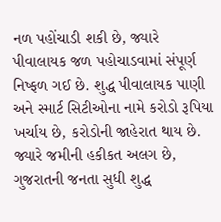નળ પહોંચાડી શકી છે, જ્યારે પીવાલાયક જળ પહોચાડવામાં સંપૂર્ણ નિષ્ફળ ગઈ છે. શુદ્ધ પીવાલાયક પાણી અને સ્માર્ટ સિટીઓના નામે કરોડો રૂપિયા ખર્ચાય છે, કરોડોની જાહેરાત થાય છે. જ્યારે જમીની હકીકત અલગ છે, ગુજરાતની જનતા સુધી શુદ્ધ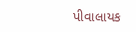પીવાલાયક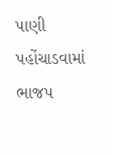પાણી પહોંચાડવામાં ભાજપ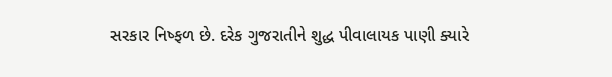સરકાર નિષ્ફળ છે. દરેક ગુજરાતીને શુદ્ધ પીવાલાયક પાણી ક્યારે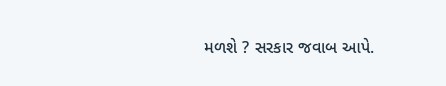મળશે ? સરકાર જવાબ આપે.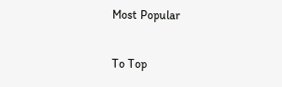Most Popular

To Top